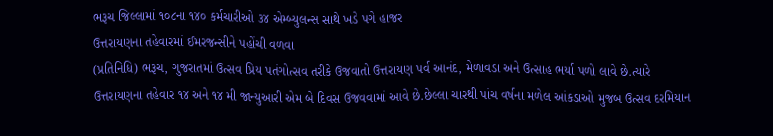ભરૂચ જિલ્લામાં ૧૦૮ના ૧૪૦ કર્મચારીઓ ૩૪ એમ્બ્યુલન્સ સાથે ખડે પગે હાજર
ઉત્તરાયણના તહેવારમાં ઈમરજન્સીને પહોંચી વળવા
(પ્રતિનિધિ) ભરૂચ, ગુજરાતમાં ઉત્સવ પ્રિય પતંગોત્સવ તરીકે ઉજવાતો ઉત્તરાયણ પર્વ આનંદ, મેળાવડા અને ઉત્સાહ ભર્યા પળો લાવે છે.ત્યારે ઉત્તરાયણના તહેવાર ૧૪ અને ૧૪ મી જાન્યુઆરી એમ બે દિવસ ઉજવવામાં આવે છે.છેલ્લા ચારથી પાંચ વર્ષના મળેલ આંકડાઓ મુજબ ઉત્સવ દરમિયાન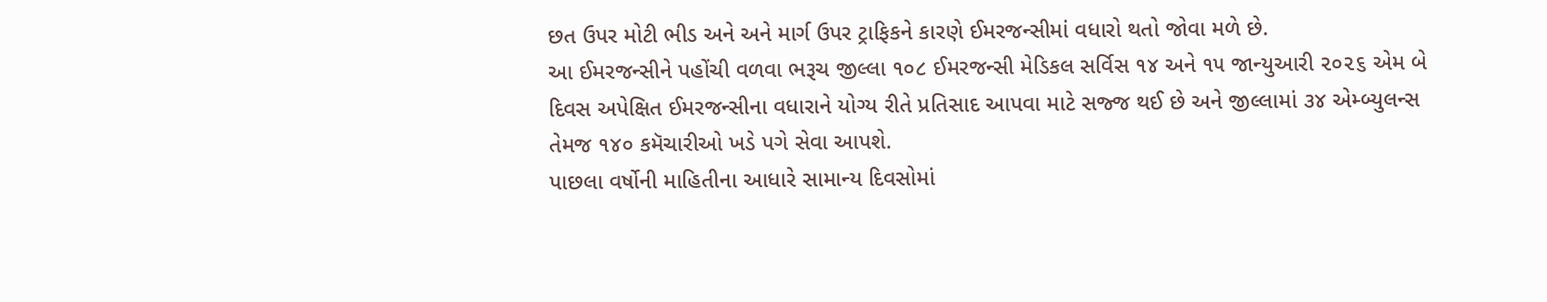છત ઉપર મોટી ભીડ અને અને માર્ગ ઉપર ટ્રાફિકને કારણે ઈમરજન્સીમાં વધારો થતો જોવા મળે છે.
આ ઈમરજન્સીને પહોંચી વળવા ભરૂચ જીલ્લા ૧૦૮ ઈમરજન્સી મેડિકલ સર્વિસ ૧૪ અને ૧૫ જાન્યુઆરી ૨૦૨૬ એમ બે દિવસ અપેક્ષિત ઈમરજન્સીના વધારાને યોગ્ય રીતે પ્રતિસાદ આપવા માટે સજ્જ થઈ છે અને જીલ્લામાં ૩૪ એમ્બ્યુલન્સ તેમજ ૧૪૦ કમૅચારીઓ ખડે પગે સેવા આપશે.
પાછલા વર્ષોની માહિતીના આધારે સામાન્ય દિવસોમાં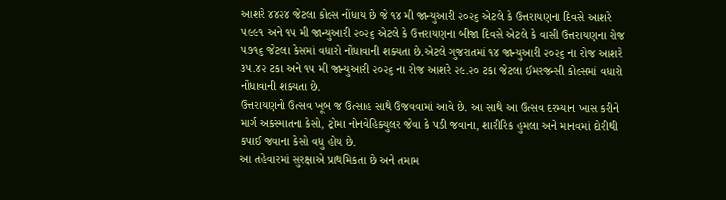આશરે ૪૪૨૪ જેટલા કોલ્સ નોંધાય છે જે ૧૪ મી જાન્યુઆરી ૨૦૨૬ એટલે કે ઉત્તરાયણના દિવસે આશરે ૫૯૯૧ અને ૧૫ મી જાન્યુઆરી ૨૦૨૬ એટલે કે ઉત્તરાયણના બીજા દિવસે એટલે કે વાસી ઉત્તરાયણના રોજ ૫૭૧૬ જેટલા કેસમાં વધારો નોંધાવાની શક્યતા છે.એટલે ગુજરાતમાં ૧૪ જાન્યુઆરી ૨૦૨૬ ના રોજ આશરે ૩૫.૪૨ ટકા અને ૧૫ મી જાન્યુઆરી ૨૦૨૬ ના રોજ આશરે ૨૯.૨૦ ટકા જેટલા ઈમરજન્સી કોલ્સમાં વધારો નોંધાવાની શક્યતા છે.
ઉત્તરાયણનો ઉત્સવ ખૂબ જ ઉત્સાહ સાથે ઉજવવામાં આવે છે. આ સાથે આ ઉત્સવ દરમ્યાન ખાસ કરીને માર્ગ અકસ્માતના કેસો, ટ્રોમા નોનવેહિક્યુલર જેવા કે પડી જવાના, શારીરિક હુમલા અને માનવમાં દોરીથી કપાઈ જવાના કેસો વધુ હોય છે.
આ તહેવારમાં સુરક્ષાએ પ્રાથમિકતા છે અને તમામ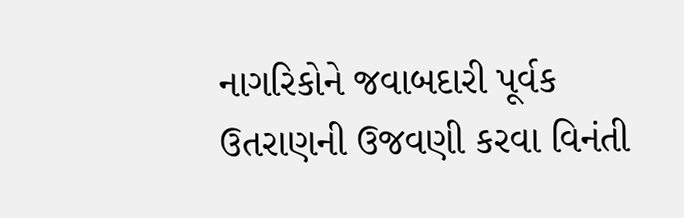નાગરિકોને જવાબદારી પૂર્વક ઉતરાણની ઉજવણી કરવા વિનંતી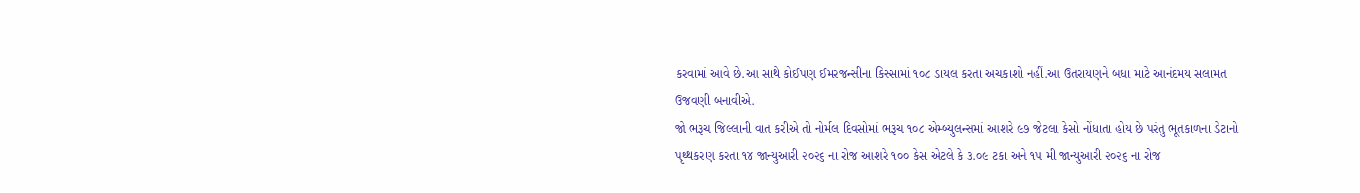કરવામાં આવે છે.આ સાથે કોઈપણ ઈમરજન્સીના કિસ્સામાં ૧૦૮ ડાયલ કરતા અચકાશો નહીં.આ ઉતરાયણને બધા માટે આનંદમય સલામત ઉજવણી બનાવીએ.
જો ભરૂચ જિલ્લાની વાત કરીએ તો નોર્મલ દિવસોમાં ભરૂચ ૧૦૮ એમ્બ્યુલન્સમાં આશરે ૯૭ જેટલા કેસો નોંધાતા હોય છે પરંતુ ભૂતકાળના ડેટાનો પૃથ્થકરણ કરતા ૧૪ જાન્યુઆરી ૨૦૨૬ ના રોજ આશરે ૧૦૦ કેસ એટલે કે ૩.૦૯ ટકા અને ૧૫ મી જાન્યુઆરી ૨૦૨૬ ના રોજ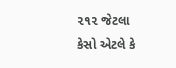૨૧૨ જેટલા કેસો એટલે કે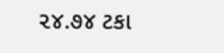૨૪.૭૪ ટકા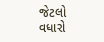જેટલો વધારો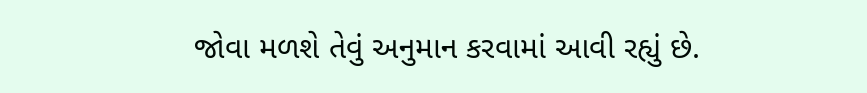જોવા મળશે તેવું અનુમાન કરવામાં આવી રહ્યું છે.